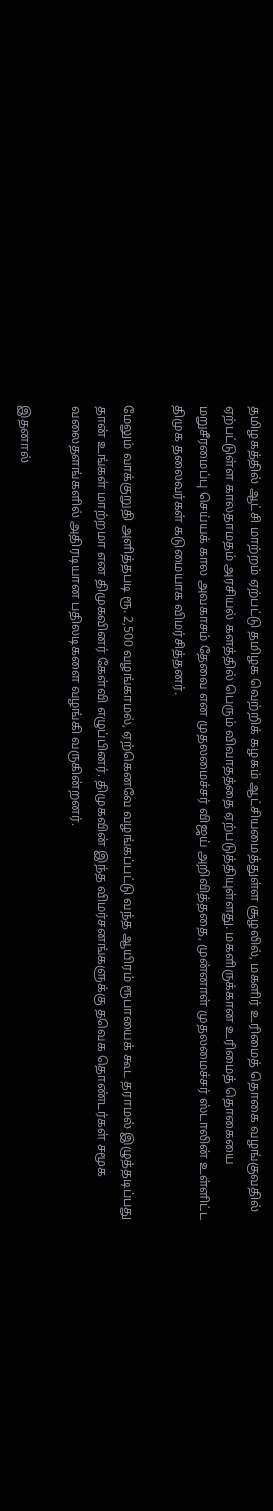தமிழகத்தில் ஆட்சி மாற்றம் ஏற்பட்டு தமிழக வெற்றிக் கழகம் ஆட்சியமைத்துள்ள சூழலில், மகளிர் உரிமைத் தொகை வழங்குவதில் ஏற்பட்டுள்ள காலதாமதம் அரசியல் களத்தில் பெரும் விவாதத்தை ஏற்படுத்தியுள்ளது. மகளிருக்கான உரிமைத் தொகையை மறுசீரமைப்பு செய்யக் கால அவகாசம் தேவை என முதலமைச்சர் விஜய் அறிவித்ததை, முன்னாள் முதலமைச்சர் ஸ்டாலின் உள்ளிட்ட திமுக தலைவர்கள் கடுமையாக விமர்சித்தனர்.

மேலும் வாக்குறுதி அளித்தபடி ரூ. 2,500 வழங்காமல், ஏற்கெனவே வழங்கப்பட்டு வந்த ஆயிரம் ரூபாயைக் கூட தராமல் இழுத்தடிப்பது தான் உங்கள் மாற்றமா என திமுகவினர் கேள்வி எழுப்பினர். திமுகவின் இந்த விமர்சனங்களுக்கு தவெக தொண்டர்கள் சமூக வலைதளங்களில் அதிரடியான பதிலடிகளை வழங்கி வருகின்றனர்.

இதனால்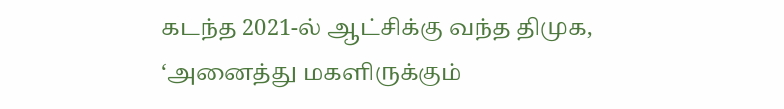கடந்த 2021-ல் ஆட்சிக்கு வந்த திமுக, ‘அனைத்து மகளிருக்கும்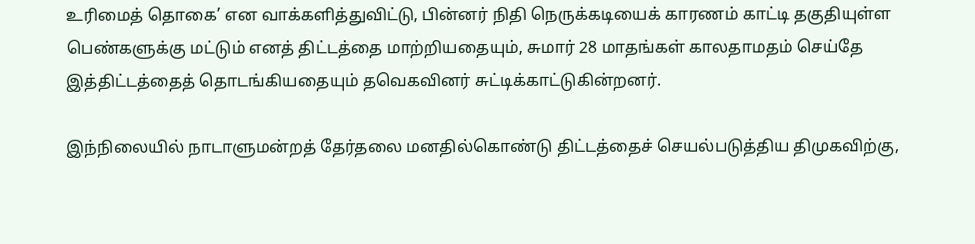உரிமைத் தொகை’ என வாக்களித்துவிட்டு, பின்னர் நிதி நெருக்கடியைக் காரணம் காட்டி தகுதியுள்ள பெண்களுக்கு மட்டும் எனத் திட்டத்தை மாற்றியதையும், சுமார் 28 மாதங்கள் காலதாமதம் செய்தே இத்திட்டத்தைத் தொடங்கியதையும் தவெகவினர் சுட்டிக்காட்டுகின்றனர்.

இந்நிலையில் நாடாளுமன்றத் தேர்தலை மனதில்கொண்டு திட்டத்தைச் செயல்படுத்திய திமுகவிற்கு,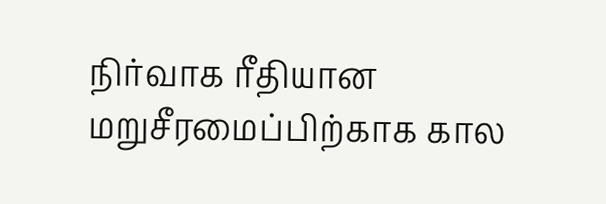நிர்வாக ரீதியான மறுசீரமைப்பிற்காக கால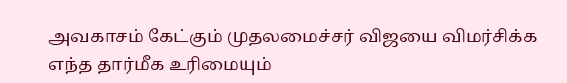அவகாசம் கேட்கும் முதலமைச்சர் விஜயை விமர்சிக்க எந்த தார்மீக உரிமையும்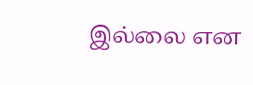இல்லை என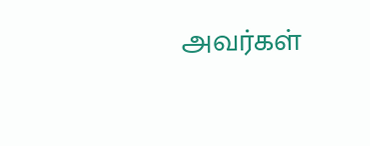அவர்கள்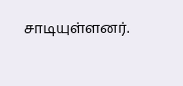சாடியுள்ளனர்.